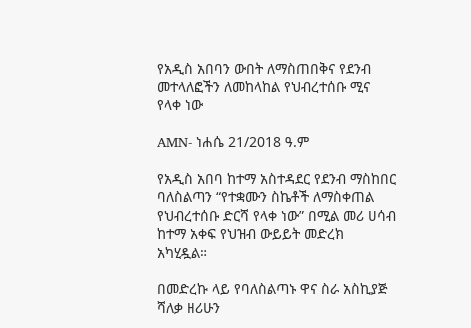የአዲስ አበባን ውበት ለማስጠበቅና የደንብ መተላለፎችን ለመከላከል የህብረተሰቡ ሚና የላቀ ነው

AMN- ነሐሴ 21/2018 ዓ.ም

የአዲስ አበባ ከተማ አስተዳደር የደንብ ማስከበር ባለስልጣን “የተቋሙን ስኬቶች ለማስቀጠል የህብረተሰቡ ድርሻ የላቀ ነው” በሚል መሪ ሀሳብ ከተማ አቀፍ የህዝብ ውይይት መድረክ አካሂዷል።

በመድረኩ ላይ የባለስልጣኑ ዋና ስራ አስኪያጅ ሻለቃ ዘሪሁን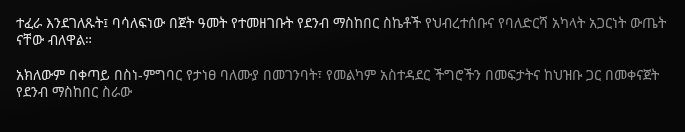ተፈራ እንደገለጹት፤ ባሳለፍነው በጀት ዓመት የተመዘገቡት የደንብ ማስከበር ስኬቶች የህብረተሰቡና የባለድርሻ አካላት አጋርነት ውጤት ናቸው ብለዋል።

አክለውም በቀጣይ በስነ-ምግባር የታነፀ ባለሙያ በመገንባት፣ የመልካም አስተዳደር ችግሮችን በመፍታትና ከህዝቡ ጋር በመቀናጀት የደንብ ማስከበር ስራው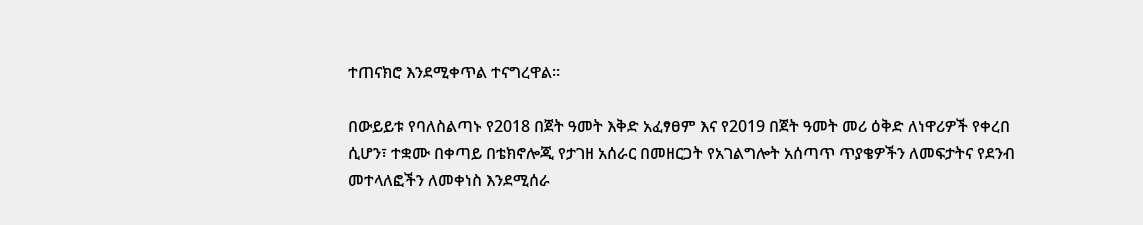ተጠናክሮ እንደሚቀጥል ተናግረዋል።

በውይይቱ የባለስልጣኑ የ2018 በጀት ዓመት እቅድ አፈፃፀም እና የ2019 በጀት ዓመት መሪ ዕቅድ ለነዋሪዎች የቀረበ ሲሆን፣ ተቋሙ በቀጣይ በቴክኖሎጂ የታገዘ አሰራር በመዘርጋት የአገልግሎት አሰጣጥ ጥያቄዎችን ለመፍታትና የደንብ መተላለፎችን ለመቀነስ እንደሚሰራ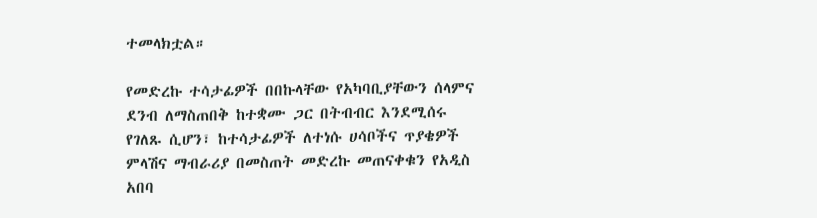ተመላክቷል።

የመድረኩ ተሳታፊዎች በበኩላቸው የአካባቢያቸውን ሰላምና ደንብ ለማስጠበቅ ከተቋሙ ጋር በትብብር እንደሚሰሩ የገለጹ ሲሆን፣ ከተሳታፊዎች ለተነሱ ሀሳቦችና ጥያቄዎች ምላሽና ማብራሪያ በመስጠት መድረኩ መጠናቀቁን የአዲስ አበባ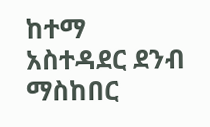ከተማ አስተዳደር ደንብ ማስከበር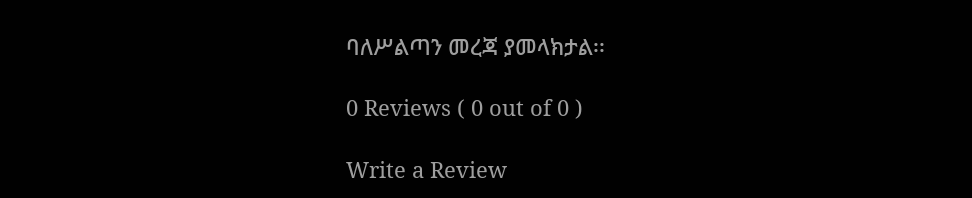ባለሥልጣን መረጃ ያመላክታል፡፡

0 Reviews ( 0 out of 0 )

Write a Review